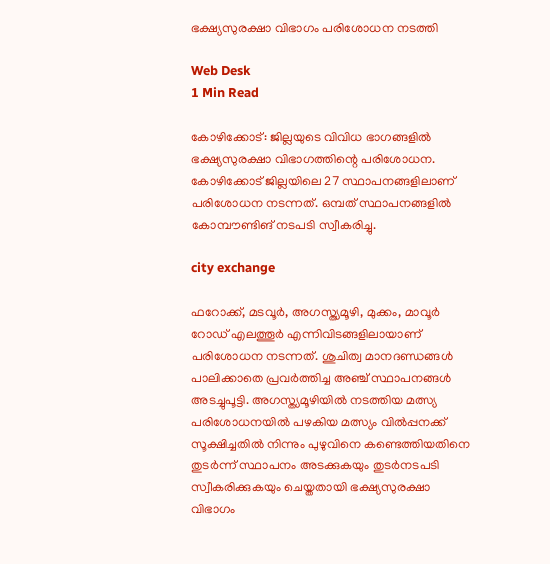ഭക്ഷ്യസുരക്ഷാ വിഭാഗം പരിശോധന നടത്തി

Web Desk
1 Min Read

കോഴിക്കോട്: ജില്ലയുടെ വിവിധ ഭാഗങ്ങളില്‍ ഭക്ഷ്യസുരക്ഷാ വിഭാഗത്തിന്റെ പരിശോധന. കോഴിക്കോട് ജില്ലയിലെ 27 സ്ഥാപനങ്ങളിലാണ് പരിശോധന നടന്നത്. ഒമ്പത് സ്ഥാപനങ്ങളില്‍ കോമ്പൗണ്ടിങ് നടപടി സ്വീകരിച്ചു.

city exchange

ഫറോക്ക്, മടവൂര്‍, അഗസ്ത്യമൂഴി, മുക്കം, മാവൂര്‍ റോഡ് എലത്തൂര്‍ എന്നിവിടങ്ങളിലായാണ് പരിശോധന നടന്നത്. ശുചിത്വ മാനദണ്ഡങ്ങള്‍ പാലിക്കാതെ പ്രവര്‍ത്തിച്ച അഞ്ച് സ്ഥാപനങ്ങള്‍ അടച്ചുപൂട്ടി. അഗസ്ത്യമൂഴിയില്‍ നടത്തിയ മത്സ്യ പരിശോധനയില്‍ പഴകിയ മത്സ്യം വില്‍പ്പനക്ക് സൂക്ഷിച്ചതില്‍ നിന്നും പുഴുവിനെ കണ്ടെത്തിയതിനെ തുടര്‍ന്ന് സ്ഥാപനം അടക്കുകയും തുടര്‍നടപടി സ്വീകരിക്കുകയും ചെയ്തതായി ഭക്ഷ്യസുരക്ഷാ വിഭാഗം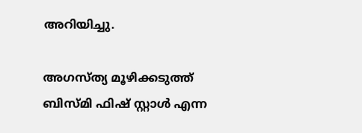അറിയിച്ചു.

അഗസ്ത്യ മൂഴിക്കടുത്ത് ബിസ്മി ഫിഷ് സ്റ്റാള്‍ എന്ന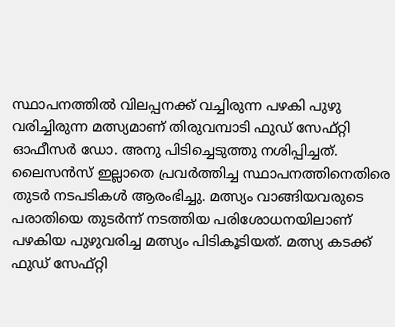സ്ഥാപനത്തില്‍ വിലപ്പനക്ക് വച്ചിരുന്ന പഴകി പുഴു വരിച്ചിരുന്ന മത്സ്യമാണ് തിരുവമ്പാടി ഫുഡ് സേഫ്റ്റി ഓഫീസര്‍ ഡോ. അനു പിടിച്ചെടുത്തു നശിപ്പിച്ചത്. ലൈസന്‍സ് ഇല്ലാതെ പ്രവര്‍ത്തിച്ച സ്ഥാപനത്തിനെതിരെ തുടര്‍ നടപടികള്‍ ആരംഭിച്ചു. മത്സ്യം വാങ്ങിയവരുടെ പരാതിയെ തുടര്‍ന്ന് നടത്തിയ പരിശോധനയിലാണ് പഴകിയ പുഴുവരിച്ച മത്സ്യം പിടികൂടിയത്. മത്സ്യ കടക്ക് ഫുഡ് സേഫ്റ്റി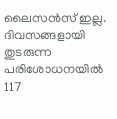ലൈസന്‍സ് ഇല്ല. ദിവസങ്ങളായി തുടരുന്ന പരിശോധനയില്‍ 117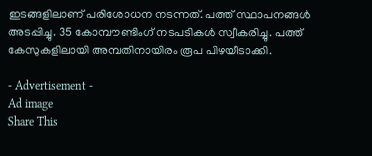ഇടങ്ങളിലാണ് പരിശോധന നടന്നത്. പത്ത് സ്ഥാപനങ്ങള്‍ അടപ്പിച്ചു. 35 കോമ്പൗണ്ടിംഗ് നടപടികള്‍ സ്വീകരിച്ചു. പത്ത് കേസുകളിലായി അമ്പതിനായിരം രൂപ പിഴയീടാക്കി.

- Advertisement -
Ad image
Share This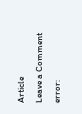Article
Leave a Comment
error: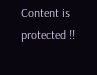Content is protected !!